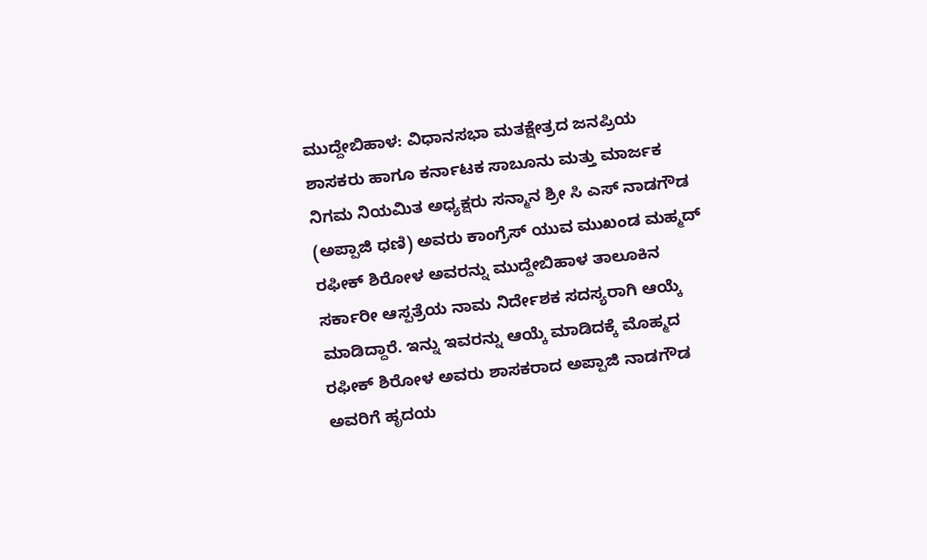ಮುದ್ದೇಬಿಹಾಳ: ವಿಧಾನಸಭಾ ಮತಕ್ಷೇತ್ರದ ಜನಪ್ರಿಯ ಶಾಸಕರು ಹಾಗೂ ಕರ್ನಾಟಕ ಸಾಬೂನು ಮತ್ತು ಮಾರ್ಜಕ ನಿಗಮ ನಿಯಮಿತ ಅಧ್ಯಕ್ಷರು ಸನ್ಮಾನ ಶ್ರೀ ಸಿ ಎಸ್ ನಾಡಗೌಡ (ಅಪ್ಪಾಜಿ ಧಣಿ) ಅವರು ಕಾಂಗ್ರೆಸ್ ಯುವ ಮುಖಂಡ ಮಹ್ಮದ್ ರಫೀಕ್ ಶಿರೋಳ ಅವರನ್ನು ಮುದ್ದೇಬಿಹಾಳ ತಾಲೂಕಿನ ಸರ್ಕಾರೀ ಆಸ್ಪತ್ರೆಯ ನಾಮ ನಿರ್ದೇಶಕ ಸದಸ್ಯರಾಗಿ ಆಯ್ಕೆ ಮಾಡಿದ್ದಾರೆ. ಇನ್ನು ಇವರನ್ನು ಆಯ್ಕೆ ಮಾಡಿದಕ್ಕೆ ಮೊಹ್ಮದ ರಫೀಕ್ ಶಿರೋಳ ಅವರು ಶಾಸಕರಾದ ಅಪ್ಪಾಜಿ ನಾಡಗೌಡ ಅವರಿಗೆ ಹೃದಯ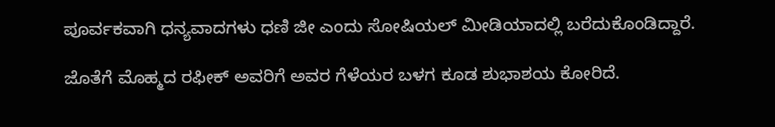ಪೂರ್ವಕವಾಗಿ ಧನ್ಯವಾದಗಳು ಧಣಿ ಜೀ ಎಂದು ಸೋಷಿಯಲ್ ಮೀಡಿಯಾದಲ್ಲಿ ಬರೆದುಕೊಂಡಿದ್ದಾರೆ.

ಜೊತೆಗೆ ಮೊಹ್ಮದ ರಫೀಕ್ ಅವರಿಗೆ ಅವರ ಗೆಳೆಯರ ಬಳಗ ಕೂಡ ಶುಭಾಶಯ ಕೋರಿದೆ.